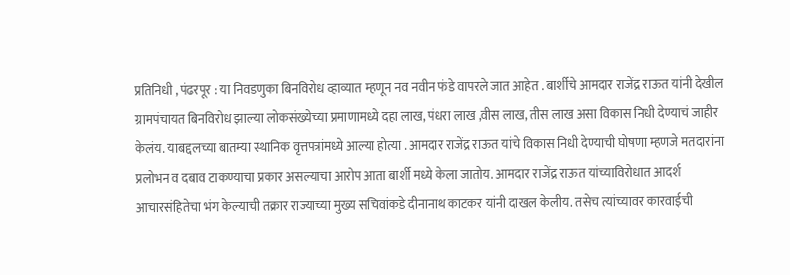प्रतिनिधी , पंढरपूर : या निवडणुका बिनविरोध व्हाव्यात म्हणून नव नवीन फंडे वापरले जात आहेत . बार्शीचे आमदार राजेंद्र राऊत यांनी देखील ग्रामपंचायत बिनविरोध झाल्या लोकसंख्येच्या प्रमाणामध्ये दहा लाख, पंधरा लाख ,वीस लाख, तीस लाख असा विकास निधी देण्याचं जाहीर केलंय. याबद्दलच्या बातम्या स्थानिक वृत्तपत्रांमध्ये आल्या होत्या . आमदार राजेंद्र राऊत यांचे विकास निधी देण्याची घोषणा म्हणजे मतदारांना प्रलोभन व दबाव टाकण्याचा प्रकार असल्याचा आरोप आता बार्शी मध्ये केला जातोय. आमदार राजेंद्र राऊत यांच्याविरोधात आदर्श आचारसंहितेचा भंग केल्याची तक्रार राज्याच्या मुख्य सचिवांकडे दीनानाथ काटकर यांनी दाखल केलीय. तसेच त्यांच्यावर कारवाईची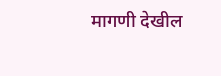मागणी देखील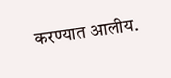करण्यात आलीय.